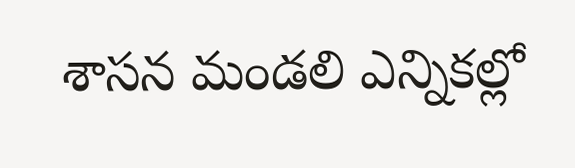శాసన మండలి ఎన్నికల్లో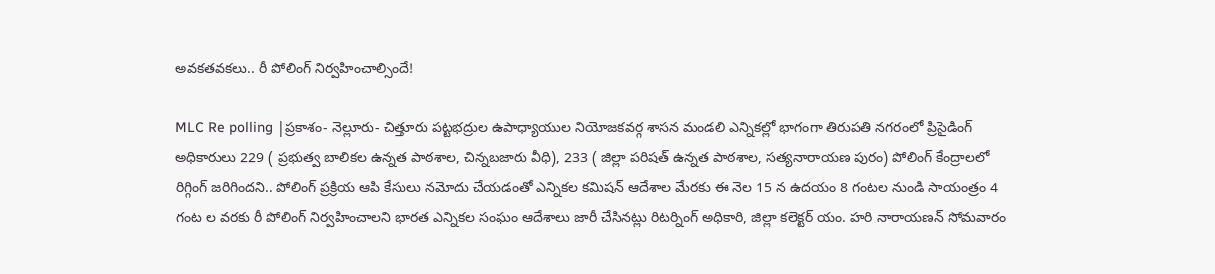అవకతవకలు.. రీ పోలింగ్ నిర్వహించాల్సిందే!

MLC Re polling |ప్రకాశం- నెల్లూరు- చిత్తూరు పట్టభద్రుల ఉపాధ్యాయుల నియోజకవర్గ శాసన మండలి ఎన్నికల్లో భాగంగా తిరుపతి నగరంలో ప్రిసైడింగ్ అధికారులు 229 ( ప్రభుత్వ బాలికల ఉన్నత పాఠశాల, చిన్నబజారు వీధి), 233 ( జిల్లా పరిషత్ ఉన్నత పాఠశాల, సత్యనారాయణ పురం) పోలింగ్ కేంద్రాలలో రిగ్గింగ్ జరిగిందని.. పోలింగ్ ప్రక్రియ ఆపి కేసులు నమోదు చేయడంతో ఎన్నికల కమిషన్ ఆదేశాల మేరకు ఈ నెల 15 న ఉదయం 8 గంటల నుండి సాయంత్రం 4 గంట ల వరకు రీ పోలింగ్ నిర్వహించాలని భారత ఎన్నికల సంఘం ఆదేశాలు జారీ చేసినట్లు రిటర్నింగ్ అధికారి, జిల్లా కలెక్టర్ యం. హరి నారాయణన్ సోమవారం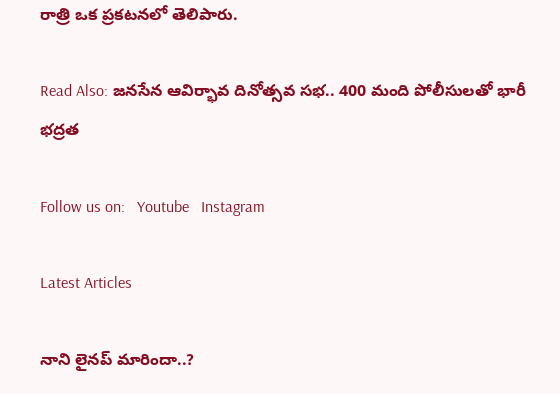రాత్రి ఒక ప్రకటనలో తెలిపారు.

Read Also: జనసేన ఆవిర్భావ దినోత్సవ సభ.. 400 మంది పోలీసులతో భారీ భద్రత

Follow us on:   Youtube   Instagram

Latest Articles

నాని లైనప్ మారిందా..?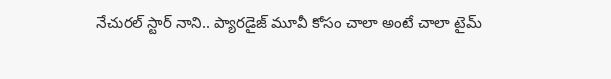నేచురల్ స్టార్ నాని.. ప్యారడైజ్ మూవీ కోసం చాలా అంటే చాలా టైమ్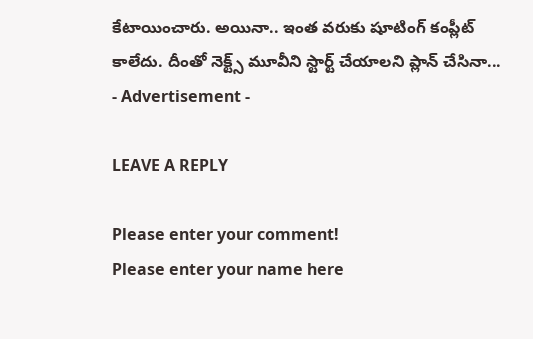కేటాయించారు. అయినా.. ఇంత వరుకు షూటింగ్ కంప్లీట్ కాలేదు. దీంతో నెక్ట్స్ మూవీని స్టార్ట్ చేయాలని ప్లాన్ చేసినా...
- Advertisement -

LEAVE A REPLY

Please enter your comment!
Please enter your name here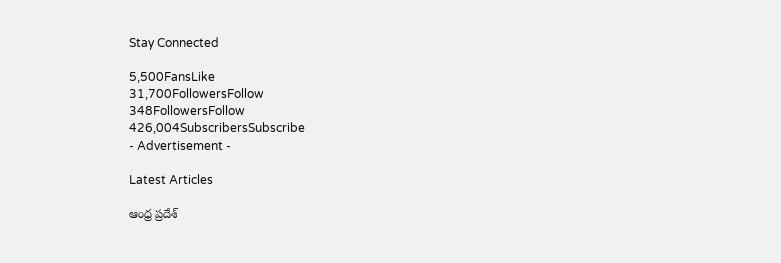Stay Connected

5,500FansLike
31,700FollowersFollow
348FollowersFollow
426,004SubscribersSubscribe
- Advertisement -

Latest Articles

ఆంధ్ర ప్రదేశ్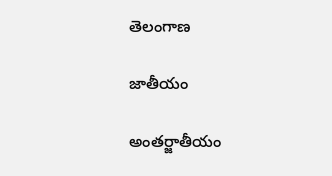తెలంగాణ

జాతీయం

అంతర్జాతీయం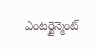ఎంటర్టైన్మెంట్